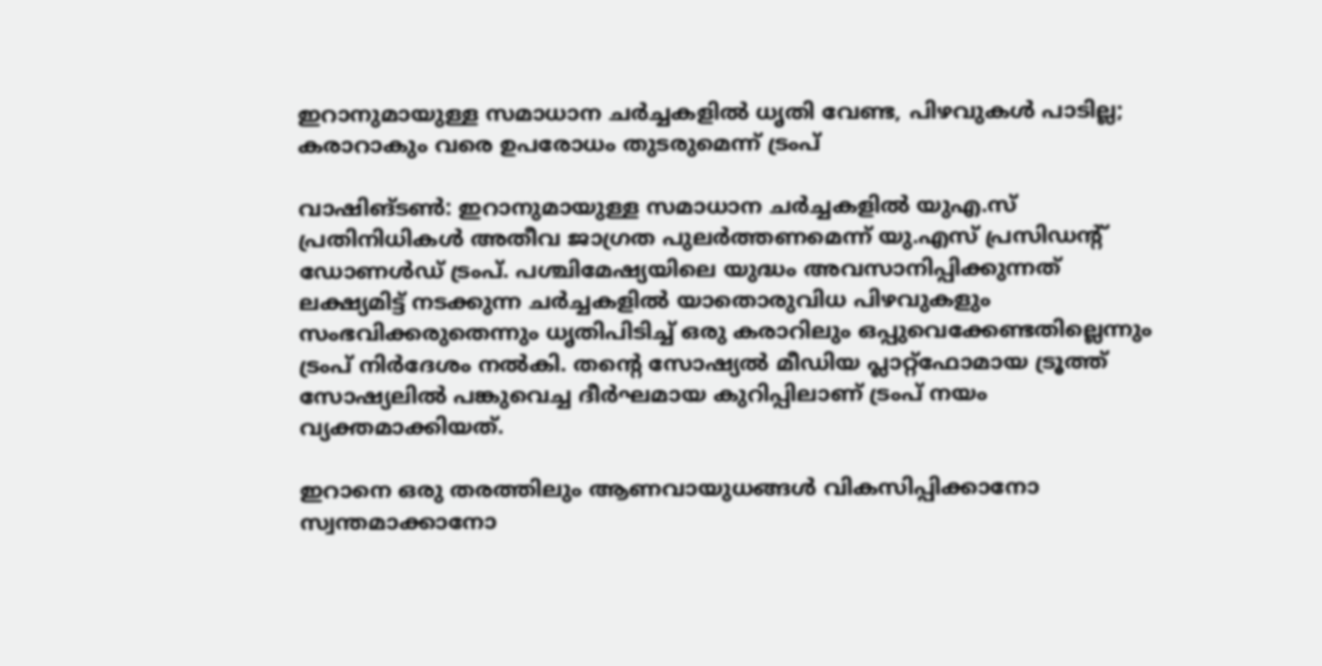ഇറാനുമായുള്ള സമാധാന ചർച്ചകളിൽ ധൃതി വേണ്ട, പിഴവുകൾ പാടില്ല; കരാറാകും വരെ ഉപരോധം തുടരുമെന്ന് ട്രംപ്

വാഷിങ്ടൺ: ഇറാനുമായുള്ള സമാധാന ചർച്ചകളിൽ യുഎ.സ് പ്രതിനിധികൾ അതീവ ജാഗ്രത പുലർത്തണമെന്ന് യു.എസ് പ്രസിഡന്റ് ഡോണൾഡ് ട്രംപ്. പശ്ചിമേഷ്യയിലെ യുദ്ധം അവസാനിപ്പിക്കുന്നത് ലക്ഷ്യമിട്ട് നടക്കുന്ന ചർച്ചകളിൽ യാതൊരുവിധ പിഴവുകളും സംഭവിക്കരുതെന്നും ധൃതിപിടിച്ച് ഒരു കരാറിലും ഒപ്പുവെക്കേണ്ടതില്ലെന്നും ട്രംപ് നിർദേശം നൽകി. തന്റെ സോഷ്യൽ മീഡിയ പ്ലാറ്റ്‌ഫോമായ ട്രൂത്ത് സോഷ്യലിൽ പങ്കുവെച്ച ദീർഘമായ കുറിപ്പിലാണ് ട്രംപ് നയം വ്യക്തമാക്കിയത്.

ഇറാനെ ഒരു തരത്തിലും ആണവായുധങ്ങൾ വികസിപ്പിക്കാനോ സ്വന്തമാക്കാനോ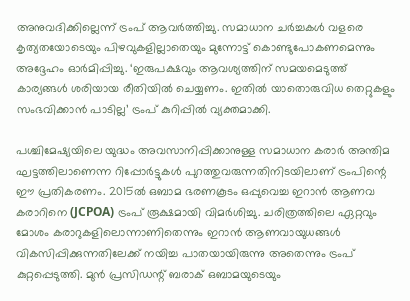അനുവദിക്കില്ലെന്ന് ട്രംപ് ആവർത്തിച്ചു. സമാധാന ചർച്ചകൾ വളരെ കൃത്യതയോടെയും പിഴവുകളില്ലാതെയും മുന്നോട്ട് കൊണ്ടുപോകണമെന്നും അദ്ദേഹം ഓർമിപ്പിച്ചു. ‘ഇരുപക്ഷവും ആവശ്യത്തിന് സമയമെടുത്ത് കാര്യങ്ങൾ ശരിയായ രീതിയിൽ ചെയ്യണം. ഇതിൽ യാതൊരുവിധ തെറ്റുകളും സംഭവിക്കാൻ പാടില്ല’ ട്രംപ് കുറിപ്പിൽ വ്യക്തമാക്കി.

പശ്ചിമേഷ്യയിലെ യുദ്ധം അവസാനിപ്പിക്കാനുള്ള സമാധാന കരാർ അന്തിമ ഘട്ടത്തിലാണെന്ന റിപ്പോർട്ടുകൾ പുറത്തുവരുന്നതിനിടയിലാണ് ട്രംപിന്റെ ഈ പ്രതികരണം. 2015ൽ ഒബാമ ഭരണകൂടം ഒപ്പുവെച്ച ഇറാൻ ആണവ കരാറിനെ (JCPOA) ട്രംപ് രൂക്ഷമായി വിമർശിച്ചു. ചരിത്രത്തിലെ ഏറ്റവും മോശം കരാറുകളിലൊന്നാണിതെന്നും ഇറാൻ ആണവായുധങ്ങൾ വികസിപ്പിക്കുന്നതിലേക്ക് നയിച്ച പാതയായിരുന്നു അതെന്നും ട്രംപ് കുറ്റപ്പെടുത്തി. മുൻ പ്രസിഡന്റ് ബരാക് ഒബാമയുടെയും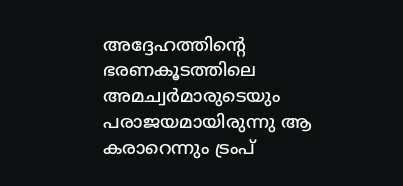അദ്ദേഹത്തിന്റെ ഭരണകൂടത്തിലെ അമച്വർമാരുടെയും പരാജയമായിരുന്നു ആ കരാറെന്നും ട്രംപ്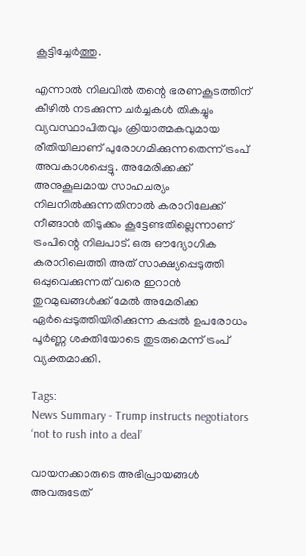കൂട്ടിച്ചേർത്തു.

എന്നാൽ നിലവിൽ തന്റെ ഭരണകൂടത്തിന് കീഴിൽ നടക്കുന്ന ചർച്ചകൾ തികച്ചും വ്യവസ്ഥാപിതവും ക്രിയാത്മകവുമായ രീതിയിലാണ് പുരോഗമിക്കുന്നതെന്ന് ട്രംപ് അവകാശപ്പെട്ടു. അമേരിക്കക്ക് അനുകൂലമായ സാഹചര്യം നിലനിൽക്കുന്നതിനാൽ കരാറിലേക്ക് നീങ്ങാൻ തിടുക്കം കൂട്ടേണ്ടതില്ലെന്നാണ് ട്രംപിന്റെ നിലപാട്. ഒരു ഔദ്യോഗിക കരാറിലെത്തി അത് സാക്ഷ്യപ്പെടുത്തി ഒപ്പുവെക്കുന്നത് വരെ ഇറാൻ തുറമുഖങ്ങൾക്ക് മേൽ അമേരിക്ക ഏർപ്പെടുത്തിയിരിക്കുന്ന കപ്പൽ ഉപരോധം പൂർണ്ണ ശക്തിയോടെ തുടരുമെന്ന് ട്രംപ് വ്യക്തമാക്കി.

Tags:
News Summary - Trump instructs negotiators ‘not to rush into a deal’

വായനക്കാരുടെ അഭിപ്രായങ്ങള്‍ അവരുടേത്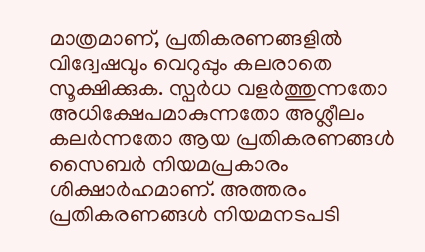മാത്രമാണ്, പ്രതികരണങ്ങളിൽ വിദ്വേഷവും വെറുപ്പും കലരാതെ സൂക്ഷിക്കുക. സ്പർധ വളർത്തുന്നതോ അധിക്ഷേപമാകുന്നതോ അശ്ലീലം കലർന്നതോ ആയ പ്രതികരണങ്ങൾ സൈബർ നിയമപ്രകാരം ശിക്ഷാർഹമാണ്. അത്തരം പ്രതികരണങ്ങൾ നിയമനടപടി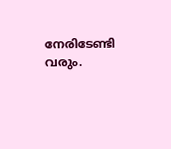നേരിടേണ്ടി വരും.